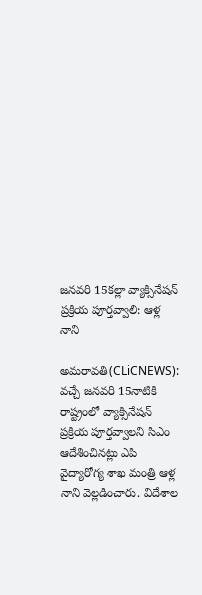జ‌న‌వ‌రి 15క‌ల్లా వ్యాక్సినేష‌న్ ప్ర‌క్రియ పూర్త‌వ్వాలి: ఆళ్ల నాని

అమ‌రావ‌తి(CLiCNEWS): వ‌చ్చే జ‌న‌వ‌రి 15నాటికి రాష్ట్రంలో వ్యాక్సినేష‌న్ ప్ర‌క్రియ పూర్త‌వ్వాల‌ని సిఎం ఆదేశించిన‌ట్లు ఎపి వైద్యారోగ్య శాఖ మంత్రి ఆళ్ల నాని వెల్ల‌డించారు. విదేశాల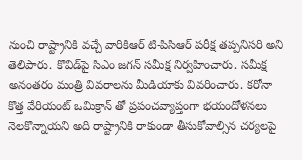నుంచి రాష్ట్రానికి వ‌చ్చే వారికిఆర్ టి-పిసిఆర్ ప‌రీక్ష త‌ప్ప‌నిస‌రి అని  తెలిపారు. కొవిడ్‌పై సిఎం జ‌గ‌న్ స‌మీక్ష నిర్వ‌హించారు. స‌మీక్ష అనంత‌రం మంత్రి వివ‌రాల‌ను మీడియాకు వివ‌రించారు. క‌రోనా కొత్త వేరియంట్ ఒమిక్రాన్ తో ప్ర‌పంచ‌వ్యాప్తంగా భ‌యందోళ‌న‌లు నెల‌కొన్నాయ‌ని అది రాష్ట్రానికి రాకుండా తీసుకోవాల్సిన చ‌ర్య‌ల‌పై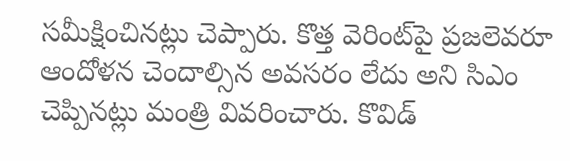స‌మీక్షించిన‌ట్లు చెప్పారు. కొత్త వెరింట్‌పై ప్ర‌జ‌లెవ‌రూ ఆందోళ‌న చెందాల్సిన అవ‌స‌రం లేదు అని సిఎం చెప్పిన‌ట్లు మంత్రి వివ‌రించారు. కొవిడ్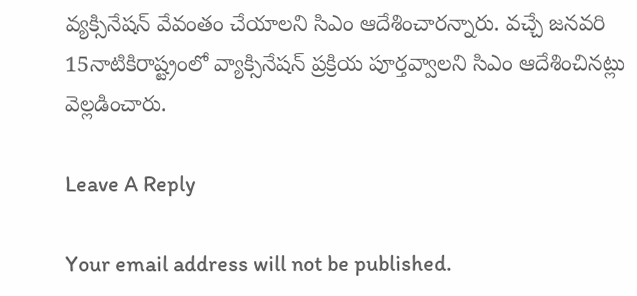వ్య‌క్సినేష‌న్ వేవంతం చేయాల‌ని సిఎం ఆదేశించార‌న్నారు. వ‌చ్చే జ‌న‌వ‌రి 15నాటికిరాష్ట్రంలో వ్యాక్సినేష‌న్ ప్ర‌క్రియ పూర్త‌వ్వాల‌ని సిఎం ఆదేశించిన‌ట్లు వెల్ల‌డించారు.

Leave A Reply

Your email address will not be published.